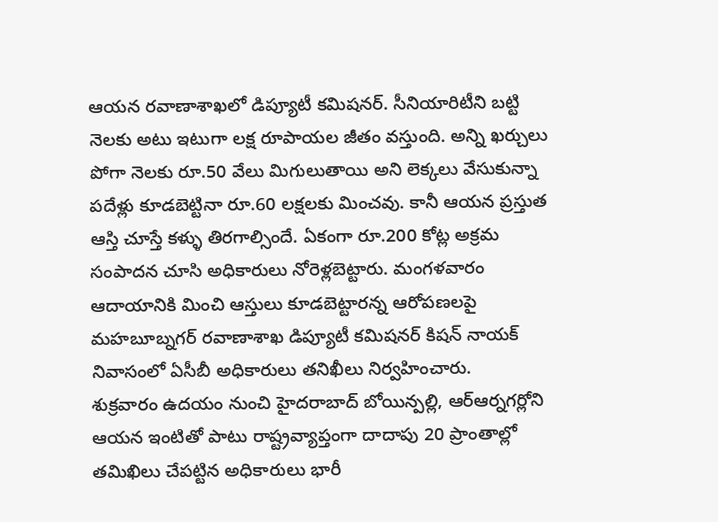ఆయన రవాణాశాఖలో డిప్యూటీ కమిషనర్. సీనియారిటీని బట్టి నెలకు అటు ఇటుగా లక్ష రూపాయల జీతం వస్తుంది. అన్ని ఖర్చులు పోగా నెలకు రూ.50 వేలు మిగులుతాయి అని లెక్కలు వేసుకున్నా పదేళ్లు కూడబెట్టినా రూ.60 లక్షలకు మించవు. కానీ ఆయన ప్రస్తుత ఆస్తి చూస్తే కళ్ళు తిరగాల్సిందే. ఏకంగా రూ.200 కోట్ల అక్రమ సంపాదన చూసి అధికారులు నోరెళ్లబెట్టారు. మంగళవారం ఆదాయానికి మించి ఆస్తులు కూడబెట్టారన్న ఆరోపణలపై మహబూబ్నగర్ రవాణాశాఖ డిప్యూటీ కమిషనర్ కిషన్ నాయక్ నివాసంలో ఏసీబీ అధికారులు తనిఖీలు నిర్వహించారు.
శుక్రవారం ఉదయం నుంచి హైదరాబాద్ బోయిన్పల్లి, ఆర్ఆర్నగర్లోని ఆయన ఇంటితో పాటు రాష్ట్రవ్యాప్తంగా దాదాపు 20 ప్రాంతాల్లో తమిఖిలు చేపట్టిన అధికారులు భారీ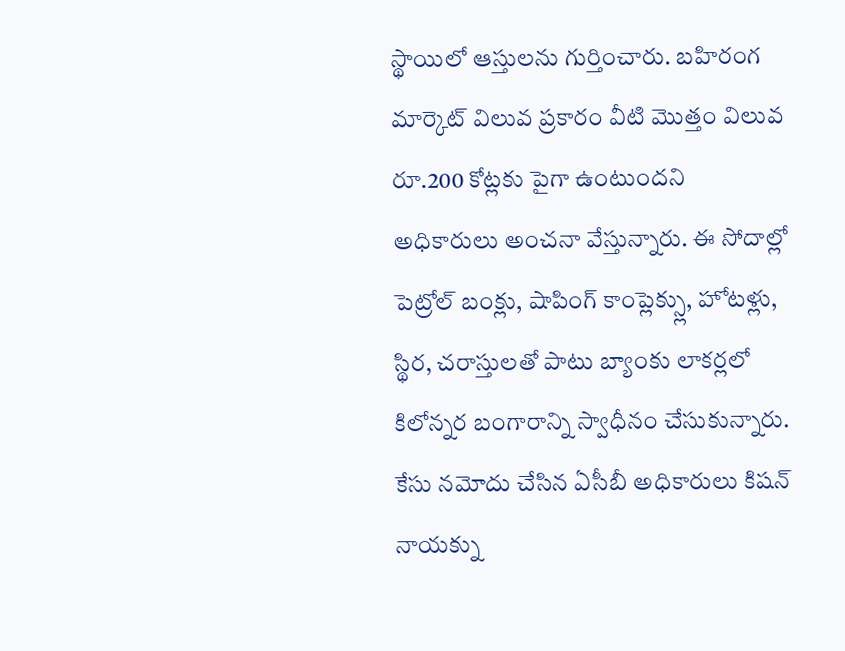స్థాయిలో ఆస్తులను గుర్తించారు. బహిరంగ మార్కెట్ విలువ ప్రకారం వీటి మొత్తం విలువ రూ.200 కోట్లకు పైగా ఉంటుందని అధికారులు అంచనా వేస్తున్నారు. ఈ సోదాల్లో పెట్రోల్ బంక్లు, షాపింగ్ కాంప్లెక్స్లు, హోటళ్లు, స్థిర, చరాస్తులతో పాటు బ్యాంకు లాకర్లలో కిలోన్నర బంగారాన్ని స్వాధీనం చేసుకున్నారు. కేసు నమోదు చేసిన ఏసీబీ అధికారులు కిషన్ నాయక్ను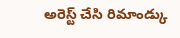అరెస్ట్ చేసి రిమాండ్కు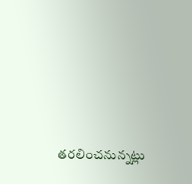తరలించనున్నట్లు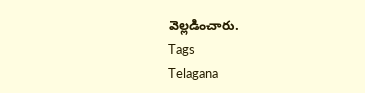వెల్లడించారు.
Tags
Telagana